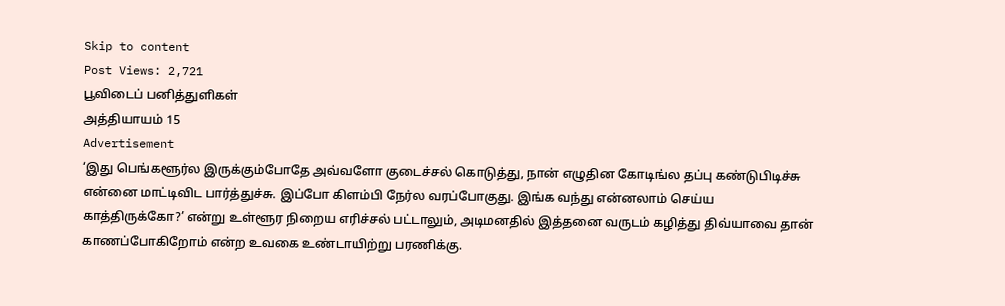Skip to content
Post Views: 2,721
பூவிடைப் பனித்துளிகள்
அத்தியாயம் 15
Advertisement
‘இது பெங்களூர்ல இருக்கும்போதே அவ்வளோ குடைச்சல் கொடுத்து, நான் எழுதின கோடிங்ல தப்பு கண்டுபிடிச்சு என்னை மாட்டிவிட பார்த்துச்சு. இப்போ கிளம்பி நேர்ல வரப்போகுது. இங்க வந்து என்னலாம் செய்ய காத்திருக்கோ?’ என்று உள்ளூர நிறைய எரிச்சல் பட்டாலும், அடிமனதில் இத்தனை வருடம் கழித்து திவ்யாவை தான் காணப்போகிறோம் என்ற உவகை உண்டாயிற்று பரணிக்கு.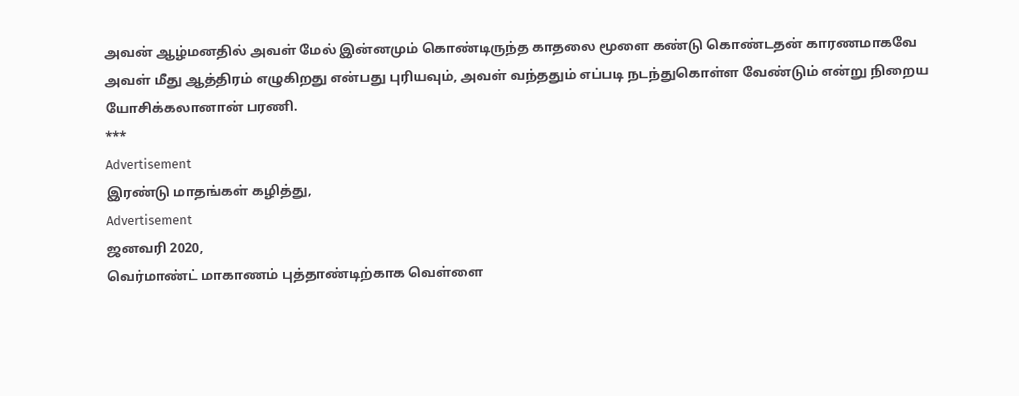அவன் ஆழ்மனதில் அவள் மேல் இன்னமும் கொண்டிருந்த காதலை மூளை கண்டு கொண்டதன் காரணமாகவே அவள் மீது ஆத்திரம் எழுகிறது என்பது புரியவும், அவள் வந்ததும் எப்படி நடந்துகொள்ள வேண்டும் என்று நிறைய யோசிக்கலானான் பரணி.
***
Advertisement
இரண்டு மாதங்கள் கழித்து,
Advertisement
ஜனவரி 2020,
வெர்மாண்ட் மாகாணம் புத்தாண்டிற்காக வெள்ளை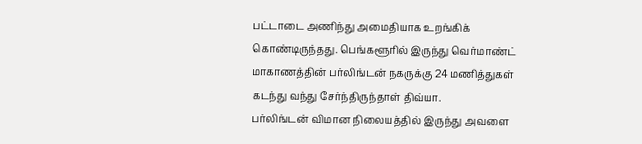பட்டாடை அணிந்து அமைதியாக உறங்கிக் கொண்டிருந்தது. பெங்களூரில் இருந்து வெர்மாண்ட் மாகாணத்தின் பர்லிங்டன் நகருக்கு 24 மணித்துகள் கடந்து வந்து சேர்ந்திருந்தாள் திவ்யா.
பர்லிங்டன் விமான நிலையத்தில் இருந்து அவளை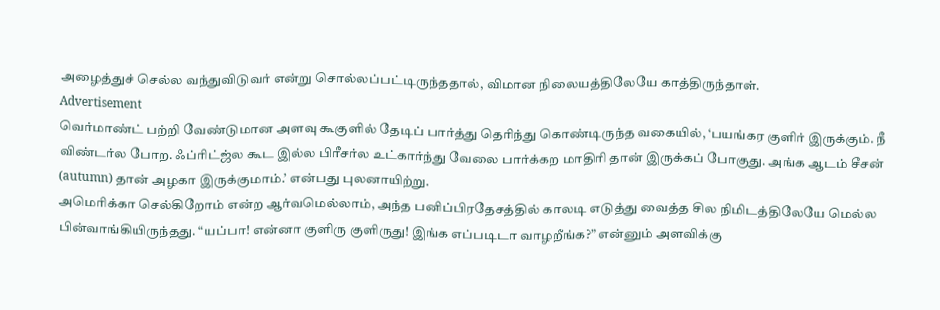அழைத்துச் செல்ல வந்துவிடுவர் என்று சொல்லப்பட்டிருந்ததால், விமான நிலையத்திலேயே காத்திருந்தாள்.
Advertisement
வெர்மாண்ட் பற்றி வேண்டுமான அளவு கூகுளில் தேடிப் பார்த்து தெரிந்து கொண்டிருந்த வகையில், ‘பயங்கர குளிர் இருக்கும். நீ விண்டர்ல போற. ஃப்ரிட்ஜ்ல கூட இல்ல பிரீசர்ல உட்கார்ந்து வேலை பார்க்கற மாதிரி தான் இருக்கப் போகுது. அங்க ஆடம் சீசன் (autumn) தான் அழகா இருக்குமாம்.’ என்பது புலனாயிற்று.
அமெரிக்கா செல்கிறோம் என்ற ஆர்வமெல்லாம், அந்த பனிப்பிரதேசத்தில் காலடி எடுத்து வைத்த சில நிமிடத்திலேயே மெல்ல பின்வாங்கியிருந்தது. “யப்பா! என்னா குளிரு குளிருது! இங்க எப்படிடா வாழறீங்க?” என்னும் அளவிக்கு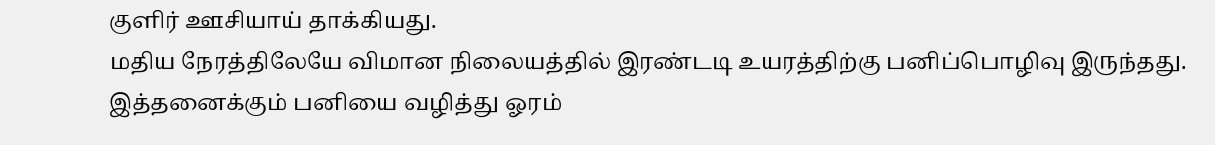குளிர் ஊசியாய் தாக்கியது.
மதிய நேரத்திலேயே விமான நிலையத்தில் இரண்டடி உயரத்திற்கு பனிப்பொழிவு இருந்தது. இத்தனைக்கும் பனியை வழித்து ஓரம்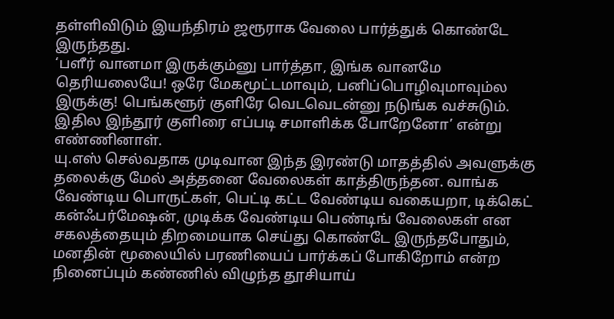தள்ளிவிடும் இயந்திரம் ஜரூராக வேலை பார்த்துக் கொண்டே இருந்தது.
‘பளீர் வானமா இருக்கும்னு பார்த்தா, இங்க வானமே தெரியலையே! ஒரே மேகமூட்டமாவும், பனிப்பொழிவுமாவும்ல இருக்கு! பெங்களூர் குளிரே வெடவெடன்னு நடுங்க வச்சுடும். இதில இந்தூர் குளிரை எப்படி சமாளிக்க போறேனோ’ என்று எண்ணினாள்.
யு.எஸ் செல்வதாக முடிவான இந்த இரண்டு மாதத்தில் அவளுக்கு தலைக்கு மேல் அத்தனை வேலைகள் காத்திருந்தன. வாங்க வேண்டிய பொருட்கள், பெட்டி கட்ட வேண்டிய வகையறா, டிக்கெட் கன்ஃபர்மேஷன், முடிக்க வேண்டிய பெண்டிங் வேலைகள் என சகலத்தையும் திறமையாக செய்து கொண்டே இருந்தபோதும், மனதின் மூலையில் பரணியைப் பார்க்கப் போகிறோம் என்ற நினைப்பும் கண்ணில் விழுந்த தூசியாய்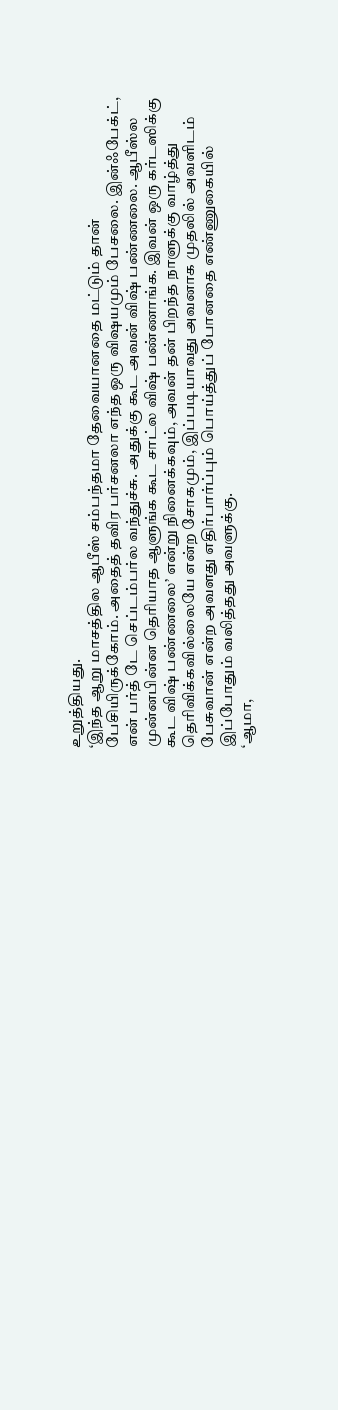உறுத்தியது.
‘இந்த ஆறு மாசத்தில ஆபீஸ் சம்பந்தமா தேவையானதை மட்டும் தான் பேசியிருக்கோம். அதைத் தவிர பர்சனலா எந்த ஒரு விஷயமும் பேசலை. இன்ஃபேக்ட், என் பர்த் டே செப்டம்பர்ல வந்துச்சு. அதுக்கு கூட அவன் விஷ் பண்ணலை. ஆபீஸ்ல முன்னபின்ன தெரியாத ஆளுங்க கூட சாட்ல விஷ் பண்ணாங்க. இவன் ஒரு கர்டஸிக்கு கூட விஷ் பண்ணலை’ என்று நினைக்கவும், அவன் தன் பிறந்த நாளுக்கு வாழ்த்து தெரிவிக்கவில்லையே என்ற சோகமும், இப்படியாவது அவனாக முதலில் அவளிடம் பேசுவான் என்ற அவளது எதிர்பார்ப்பும் பொய்த்துப் போனதை எண்ணுகையில் இப்போதும் வலித்தது அவளுக்கு.
‘ஆமா,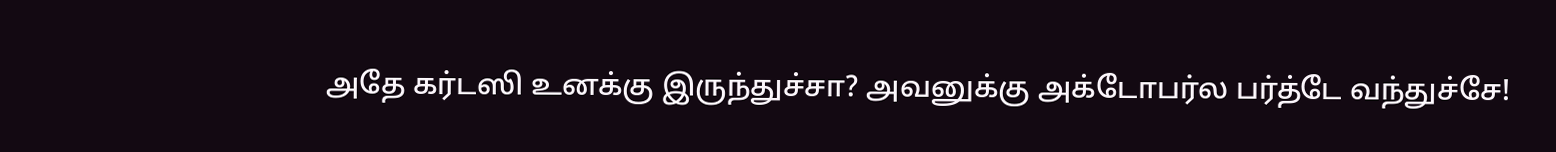அதே கர்டஸி உனக்கு இருந்துச்சா? அவனுக்கு அக்டோபர்ல பர்த்டே வந்துச்சே!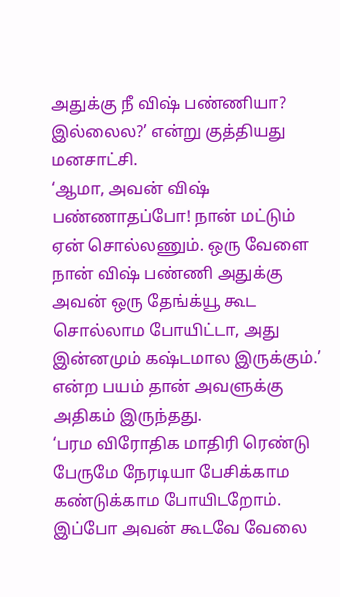அதுக்கு நீ விஷ் பண்ணியா? இல்லைல?’ என்று குத்தியது மனசாட்சி.
‘ஆமா, அவன் விஷ் பண்ணாதப்போ! நான் மட்டும் ஏன் சொல்லணும். ஒரு வேளை நான் விஷ் பண்ணி அதுக்கு அவன் ஒரு தேங்க்யூ கூட சொல்லாம போயிட்டா, அது இன்னமும் கஷ்டமால இருக்கும்.’ என்ற பயம் தான் அவளுக்கு அதிகம் இருந்தது.
‘பரம விரோதிக மாதிரி ரெண்டு பேருமே நேரடியா பேசிக்காம கண்டுக்காம போயிடறோம். இப்போ அவன் கூடவே வேலை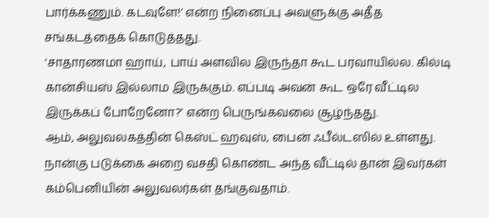பார்க்கணும். கடவுளே!’ என்ற நினைப்பு அவளுக்கு அதீத சங்கடத்தைக் கொடுத்தது.
‘சாதாரணமா ஹாய், பாய் அளவில இருந்தா கூட பரவாயில்ல. கில்டி கான்சியஸ் இல்லாம இருக்கும். எப்படி அவன் கூட ஒரே வீட்டில இருக்கப் போறேனோ?’ என்ற பெருங்கவலை சூழ்ந்தது.
ஆம், அலுவலகத்தின் கெஸ்ட் ஹவுஸ், பைன் ஃபீல்டஸில் உள்ளது. நான்கு படுக்கை அறை வசதி கொண்ட அந்த வீட்டில் தான் இவர்கள் கம்பெனியின் அலுவலர்கள் தங்குவதாம்.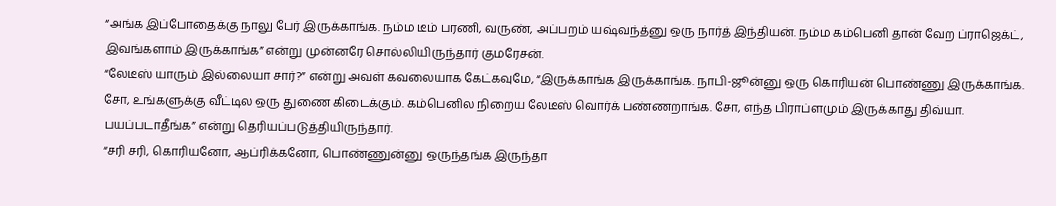“அங்க இப்போதைக்கு நாலு பேர் இருக்காங்க. நம்ம டீம் பரணி, வருண், அப்பறம் யஷ்வந்த்னு ஒரு நார்த் இந்தியன். நம்ம கம்பெனி தான் வேற ப்ராஜெக்ட், இவங்களாம் இருக்காங்க” என்று முன்னரே சொல்லியிருந்தார் குமரேசன்.
“லேடீஸ் யாரும் இல்லையா சார்?” என்று அவள் கவலையாக கேட்கவுமே, “இருக்காங்க இருக்காங்க. நாபி-ஜூன்னு ஒரு கொரியன் பொண்ணு இருக்காங்க. சோ, உங்களுக்கு வீட்டில ஒரு துணை கிடைக்கும். கம்பெனில நிறைய லேடீஸ் வொர்க் பண்ணறாங்க. சோ, எந்த பிராப்ளமும் இருக்காது திவ்யா. பயப்படாதீங்க” என்று தெரியப்படுத்தியிருந்தார்.
“சரி சரி, கொரியனோ, ஆப்ரிக்கனோ, பொண்ணுன்னு ஒருந்தங்க இருந்தா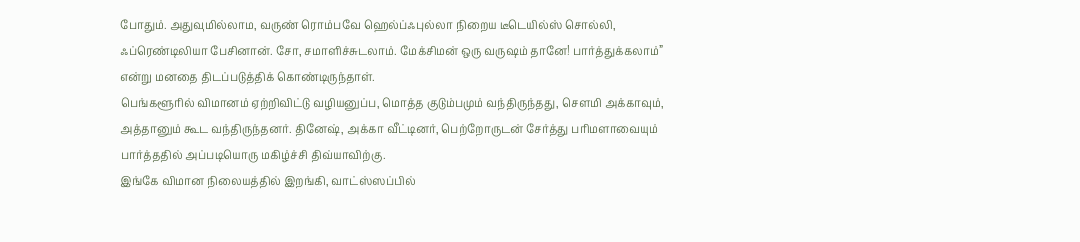போதும். அதுவுமில்லாம, வருண் ரொம்பவே ஹெல்ப்ஃபுல்லா நிறைய டீடெயில்ஸ் சொல்லி, ஃப்ரெண்டிலியா பேசினான். சோ, சமாளிச்சுடலாம். மேக்சிமன் ஒரு வருஷம் தானே! பார்த்துக்கலாம்” என்று மனதை திடப்படுத்திக் கொண்டிருந்தாள்.
பெங்களூரில் விமானம் ஏற்றிவிட்டு வழியனுப்ப, மொத்த குடும்பமும் வந்திருந்தது, செளமி அக்காவும், அத்தானும் கூட வந்திருந்தனர். தினேஷ், அக்கா வீட்டினர், பெற்றோருடன் சேர்த்து பரிமளாவையும் பார்த்ததில் அப்படியொரு மகிழ்ச்சி திவ்யாவிற்கு.
இங்கே விமான நிலையத்தில் இறங்கி, வாட்ஸ்ஸப்பில்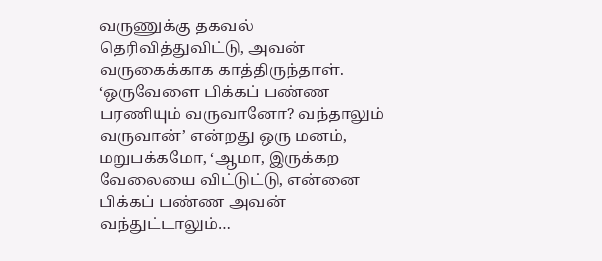வருணுக்கு தகவல் தெரிவித்துவிட்டு, அவன் வருகைக்காக காத்திருந்தாள். ‘ஒருவேளை பிக்கப் பண்ண பரணியும் வருவானோ? வந்தாலும் வருவான்’ என்றது ஒரு மனம், மறுபக்கமோ, ‘ஆமா, இருக்கற வேலையை விட்டுட்டு, என்னை பிக்கப் பண்ண அவன் வந்துட்டாலும்…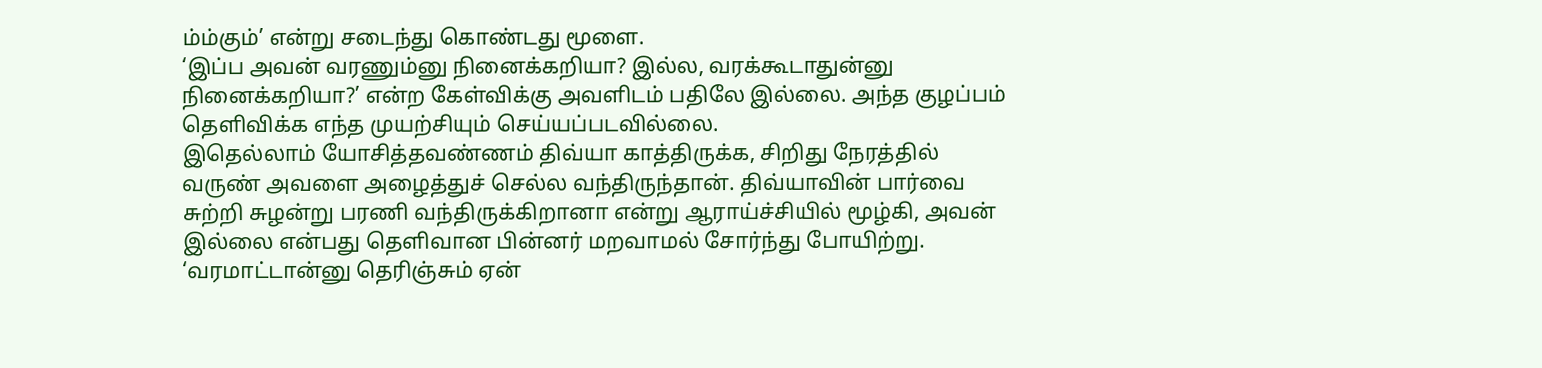ம்ம்கும்’ என்று சடைந்து கொண்டது மூளை.
‘இப்ப அவன் வரணும்னு நினைக்கறியா? இல்ல, வரக்கூடாதுன்னு நினைக்கறியா?’ என்ற கேள்விக்கு அவளிடம் பதிலே இல்லை. அந்த குழப்பம் தெளிவிக்க எந்த முயற்சியும் செய்யப்படவில்லை.
இதெல்லாம் யோசித்தவண்ணம் திவ்யா காத்திருக்க, சிறிது நேரத்தில் வருண் அவளை அழைத்துச் செல்ல வந்திருந்தான். திவ்யாவின் பார்வை சுற்றி சுழன்று பரணி வந்திருக்கிறானா என்று ஆராய்ச்சியில் மூழ்கி, அவன் இல்லை என்பது தெளிவான பின்னர் மறவாமல் சோர்ந்து போயிற்று. ‘வரமாட்டான்னு தெரிஞ்சும் ஏன்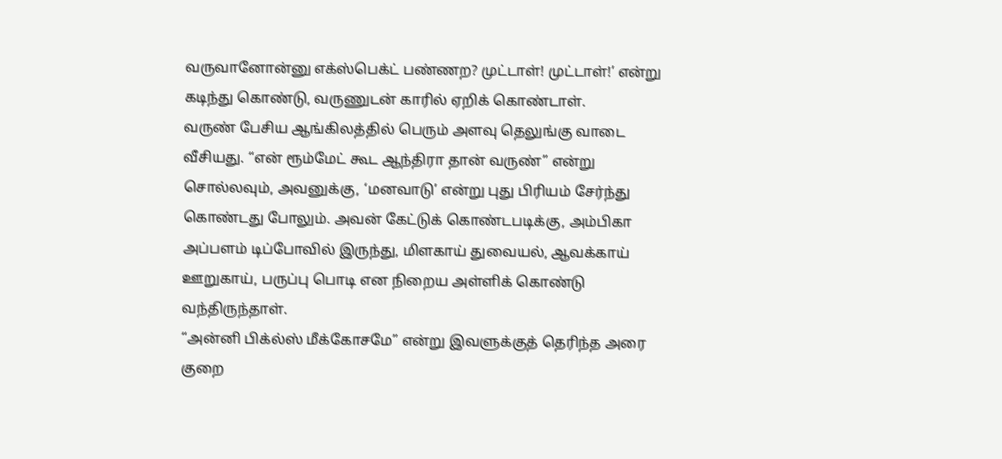வருவானோன்னு எக்ஸ்பெக்ட் பண்ணற? முட்டாள்! முட்டாள்!’ என்று கடிந்து கொண்டு, வருணுடன் காரில் ஏறிக் கொண்டாள்.
வருண் பேசிய ஆங்கிலத்தில் பெரும் அளவு தெலுங்கு வாடை வீசியது. “என் ரூம்மேட் கூட ஆந்திரா தான் வருண்” என்று சொல்லவும், அவனுக்கு, ‘மனவாடு’ என்று புது பிரியம் சேர்ந்து கொண்டது போலும். அவன் கேட்டுக் கொண்டபடிக்கு, அம்பிகா அப்பளம் டிப்போவில் இருந்து, மிளகாய் துவையல், ஆவக்காய் ஊறுகாய், பருப்பு பொடி என நிறைய அள்ளிக் கொண்டு வந்திருந்தாள்.
“அன்னி பிக்ல்ஸ் மீக்கோசமே” என்று இவளுக்குத் தெரிந்த அரை குறை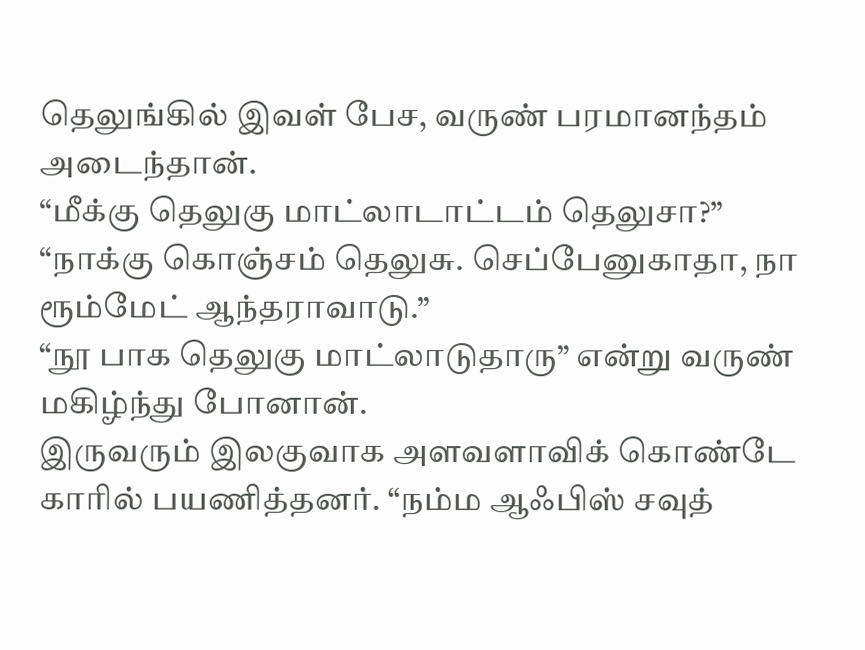தெலுங்கில் இவள் பேச, வருண் பரமானந்தம் அடைந்தான்.
“மீக்கு தெலுகு மாட்லாடாட்டம் தெலுசா?”
“நாக்கு கொஞ்சம் தெலுசு. செப்பேனுகாதா, நா ரூம்மேட் ஆந்தராவாடு.”
“நூ பாக தெலுகு மாட்லாடுதாரு” என்று வருண் மகிழ்ந்து போனான்.
இருவரும் இலகுவாக அளவளாவிக் கொண்டே காரில் பயணித்தனர். “நம்ம ஆஃபிஸ் சவுத்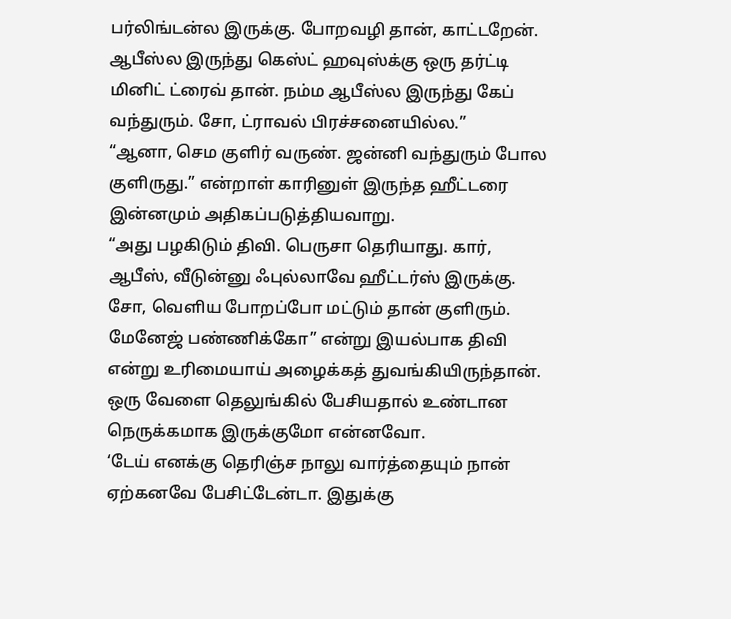பர்லிங்டன்ல இருக்கு. போறவழி தான், காட்டறேன். ஆபீஸ்ல இருந்து கெஸ்ட் ஹவுஸ்க்கு ஒரு தர்ட்டி மினிட் ட்ரைவ் தான். நம்ம ஆபீஸ்ல இருந்து கேப் வந்துரும். சோ, ட்ராவல் பிரச்சனையில்ல.”
“ஆனா, செம குளிர் வருண். ஜன்னி வந்துரும் போல குளிருது.” என்றாள் காரினுள் இருந்த ஹீட்டரை இன்னமும் அதிகப்படுத்தியவாறு.
“அது பழகிடும் திவி. பெருசா தெரியாது. கார், ஆபீஸ், வீடுன்னு ஃபுல்லாவே ஹீட்டர்ஸ் இருக்கு. சோ, வெளிய போறப்போ மட்டும் தான் குளிரும். மேனேஜ் பண்ணிக்கோ” என்று இயல்பாக திவி என்று உரிமையாய் அழைக்கத் துவங்கியிருந்தான். ஒரு வேளை தெலுங்கில் பேசியதால் உண்டான நெருக்கமாக இருக்குமோ என்னவோ.
‘டேய் எனக்கு தெரிஞ்ச நாலு வார்த்தையும் நான் ஏற்கனவே பேசிட்டேன்டா. இதுக்கு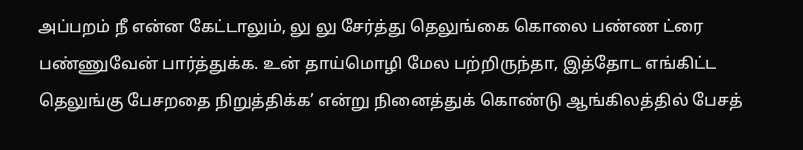அப்பறம் நீ என்ன கேட்டாலும், லு லு சேர்த்து தெலுங்கை கொலை பண்ண ட்ரை பண்ணுவேன் பார்த்துக்க. உன் தாய்மொழி மேல பற்றிருந்தா, இத்தோட எங்கிட்ட தெலுங்கு பேசறதை நிறுத்திக்க’ என்று நினைத்துக் கொண்டு ஆங்கிலத்தில் பேசத்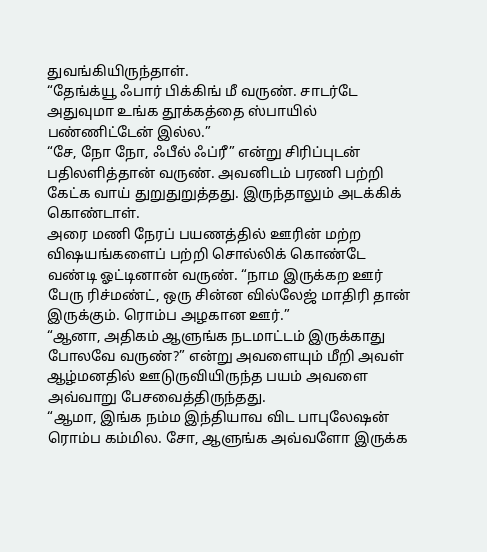துவங்கியிருந்தாள்.
“தேங்க்யூ ஃபார் பிக்கிங் மீ வருண். சாடர்டே அதுவுமா உங்க தூக்கத்தை ஸ்பாயில் பண்ணிட்டேன் இல்ல.”
“சே, நோ நோ, ஃபீல் ஃப்ரீ” என்று சிரிப்புடன் பதிலளித்தான் வருண். அவனிடம் பரணி பற்றி கேட்க வாய் துறுதுறுத்தது. இருந்தாலும் அடக்கிக் கொண்டாள்.
அரை மணி நேரப் பயணத்தில் ஊரின் மற்ற விஷயங்களைப் பற்றி சொல்லிக் கொண்டே வண்டி ஓட்டினான் வருண். “நாம இருக்கற ஊர் பேரு ரிச்மண்ட், ஒரு சின்ன வில்லேஜ் மாதிரி தான் இருக்கும். ரொம்ப அழகான ஊர்.”
“ஆனா, அதிகம் ஆளுங்க நடமாட்டம் இருக்காது போலவே வருண்?” என்று அவளையும் மீறி அவள் ஆழ்மனதில் ஊடுருவியிருந்த பயம் அவளை அவ்வாறு பேசவைத்திருந்தது.
“ஆமா, இங்க நம்ம இந்தியாவ விட பாபுலேஷன் ரொம்ப கம்மில. சோ, ஆளுங்க அவ்வளோ இருக்க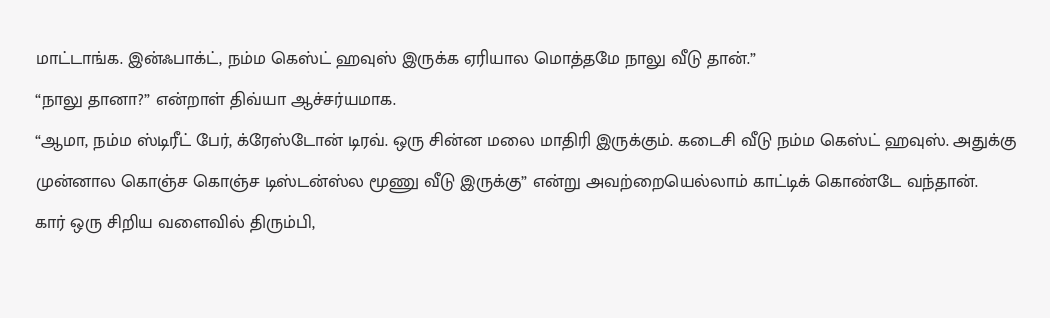மாட்டாங்க. இன்ஃபாக்ட், நம்ம கெஸ்ட் ஹவுஸ் இருக்க ஏரியால மொத்தமே நாலு வீடு தான்.”
“நாலு தானா?” என்றாள் திவ்யா ஆச்சர்யமாக.
“ஆமா, நம்ம ஸ்டிரீட் பேர், க்ரேஸ்டோன் டிரவ். ஒரு சின்ன மலை மாதிரி இருக்கும். கடைசி வீடு நம்ம கெஸ்ட் ஹவுஸ். அதுக்கு முன்னால கொஞ்ச கொஞ்ச டிஸ்டன்ஸ்ல மூணு வீடு இருக்கு” என்று அவற்றையெல்லாம் காட்டிக் கொண்டே வந்தான்.
கார் ஒரு சிறிய வளைவில் திரும்பி,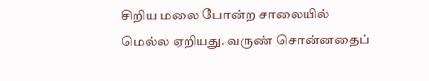சிறிய மலை போன்ற சாலையில் மெல்ல ஏறியது. வருண் சொன்னதைப்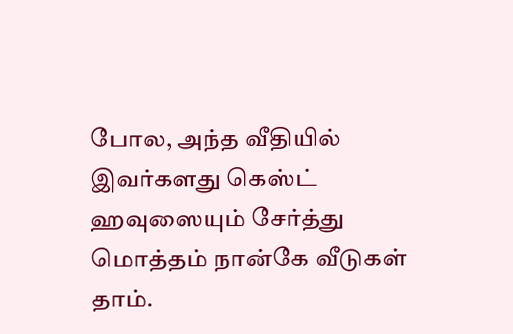போல, அந்த வீதியில் இவர்களது கெஸ்ட் ஹவுஸையும் சேர்த்து மொத்தம் நான்கே வீடுகள் தாம்.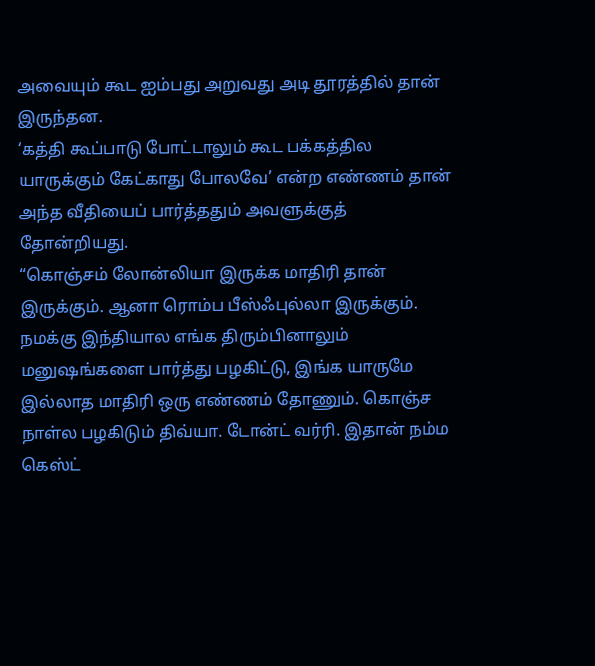அவையும் கூட ஐம்பது அறுவது அடி தூரத்தில் தான் இருந்தன.
‘கத்தி கூப்பாடு போட்டாலும் கூட பக்கத்தில யாருக்கும் கேட்காது போலவே’ என்ற எண்ணம் தான் அந்த வீதியைப் பார்த்ததும் அவளுக்குத் தோன்றியது.
“கொஞ்சம் லோன்லியா இருக்க மாதிரி தான் இருக்கும். ஆனா ரொம்ப பீஸ்ஃபுல்லா இருக்கும். நமக்கு இந்தியால எங்க திரும்பினாலும் மனுஷங்களை பார்த்து பழகிட்டு, இங்க யாருமே இல்லாத மாதிரி ஒரு எண்ணம் தோணும். கொஞ்ச நாள்ல பழகிடும் திவ்யா. டோன்ட் வர்ரி. இதான் நம்ம கெஸ்ட்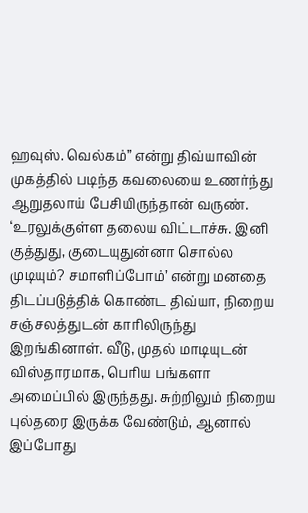ஹவுஸ். வெல்கம்” என்று திவ்யாவின் முகத்தில் படிந்த கவலையை உணர்ந்து ஆறுதலாய் பேசியிருந்தான் வருண்.
‘உரலுக்குள்ள தலைய விட்டாச்சு. இனி குத்துது, குடையுதுன்னா சொல்ல முடியும்? சமாளிப்போம்’ என்று மனதை திடப்படுத்திக் கொண்ட திவ்யா, நிறைய சஞ்சலத்துடன் காரிலிருந்து இறங்கினாள். வீடு, முதல் மாடியுடன் விஸ்தாரமாக, பெரிய பங்களா அமைப்பில் இருந்தது. சுற்றிலும் நிறைய புல்தரை இருக்க வேண்டும், ஆனால் இப்போது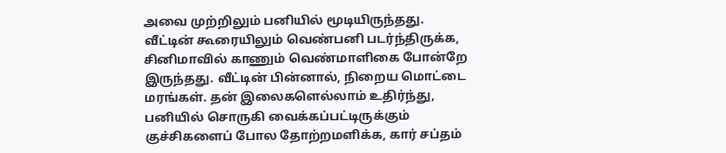அவை முற்றிலும் பனியில் மூடியிருந்தது.
வீட்டின் கூரையிலும் வெண்பனி படர்ந்திருக்க, சினிமாவில் காணும் வெண்மாளிகை போன்றே இருந்தது. வீட்டின் பின்னால், நிறைய மொட்டை மரங்கள். தன் இலைகளெல்லாம் உதிர்ந்து, பனியில் சொருகி வைக்கப்பட்டிருக்கும் குச்சிகளைப் போல தோற்றமளிக்க, கார் சப்தம்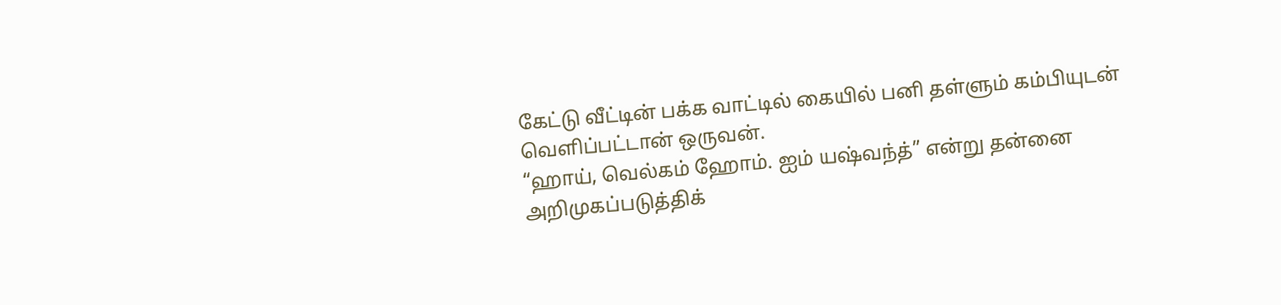கேட்டு வீட்டின் பக்க வாட்டில் கையில் பனி தள்ளும் கம்பியுடன் வெளிப்பட்டான் ஒருவன்.
“ஹாய், வெல்கம் ஹோம். ஐம் யஷ்வந்த்” என்று தன்னை அறிமுகப்படுத்திக்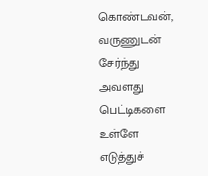கொண்டவன், வருணுடன் சேர்ந்து அவளது பெட்டிகளை உள்ளே எடுத்துச்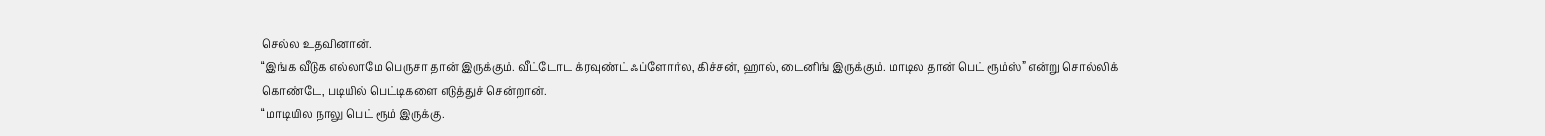செல்ல உதவினான்.
“இங்க வீடுக எல்லாமே பெருசா தான் இருக்கும். வீட்டோட க்ரவுண்ட் ஃப்ளோர்ல, கிச்சன், ஹால், டைனிங் இருக்கும். மாடில தான் பெட் ரூம்ஸ்” என்று சொல்லிக் கொண்டே, படியில் பெட்டிகளை எடுத்துச் சென்றான்.
“மாடியில நாலு பெட் ரூம் இருக்கு.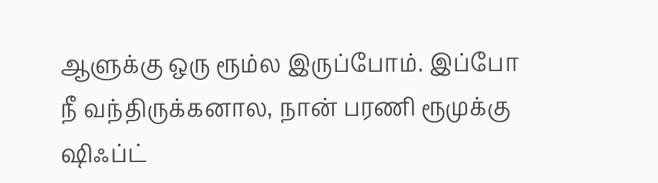ஆளுக்கு ஒரு ரூம்ல இருப்போம். இப்போ நீ வந்திருக்கனால, நான் பரணி ரூமுக்கு ஷிஃப்ட்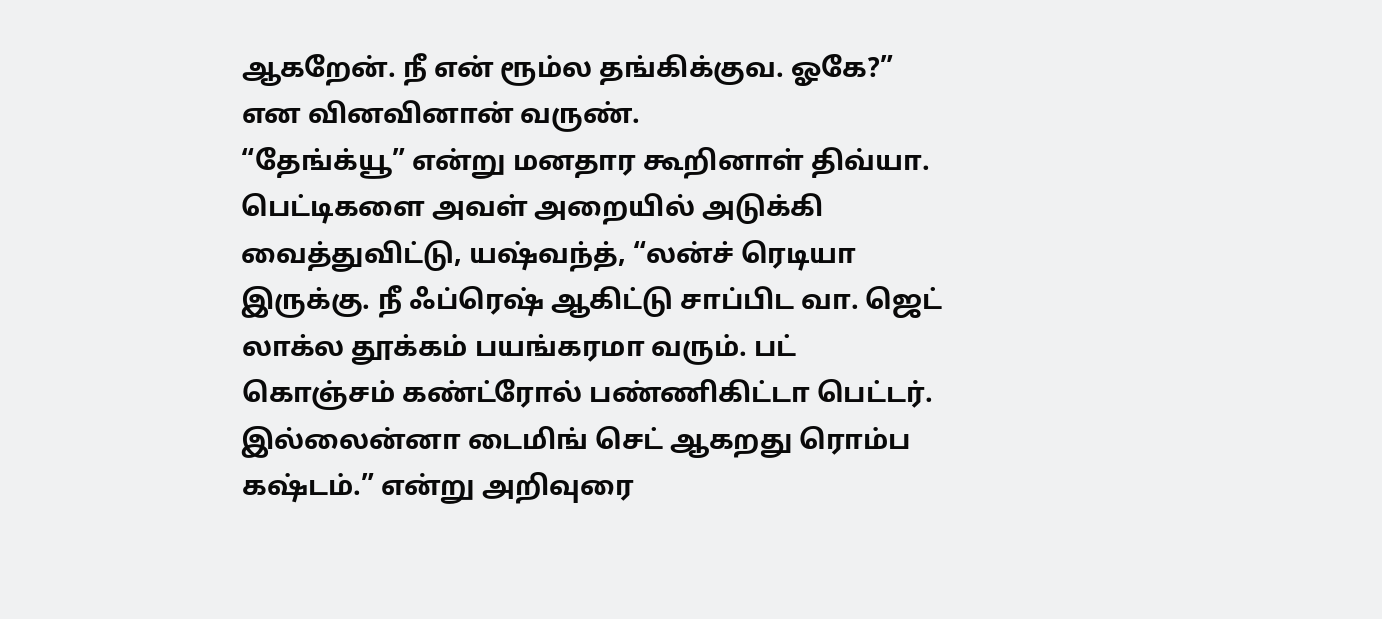ஆகறேன். நீ என் ரூம்ல தங்கிக்குவ. ஓகே?” என வினவினான் வருண்.
“தேங்க்யூ” என்று மனதார கூறினாள் திவ்யா. பெட்டிகளை அவள் அறையில் அடுக்கி வைத்துவிட்டு, யஷ்வந்த், “லன்ச் ரெடியா இருக்கு. நீ ஃப்ரெஷ் ஆகிட்டு சாப்பிட வா. ஜெட் லாக்ல தூக்கம் பயங்கரமா வரும். பட் கொஞ்சம் கண்ட்ரோல் பண்ணிகிட்டா பெட்டர். இல்லைன்னா டைமிங் செட் ஆகறது ரொம்ப கஷ்டம்.” என்று அறிவுரை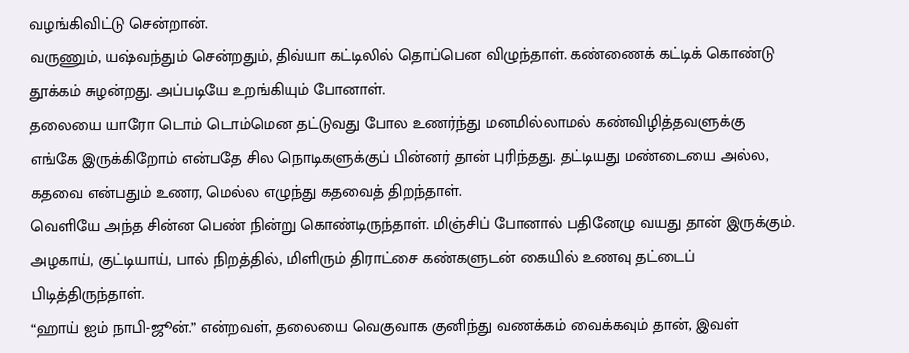வழங்கிவிட்டு சென்றான்.
வருணும், யஷ்வந்தும் சென்றதும், திவ்யா கட்டிலில் தொப்பென விழுந்தாள். கண்ணைக் கட்டிக் கொண்டு தூக்கம் சுழன்றது. அப்படியே உறங்கியும் போனாள்.
தலையை யாரோ டொம் டொம்மென தட்டுவது போல உணர்ந்து மனமில்லாமல் கண்விழித்தவளுக்கு எங்கே இருக்கிறோம் என்பதே சில நொடிகளுக்குப் பின்னர் தான் புரிந்தது. தட்டியது மண்டையை அல்ல, கதவை என்பதும் உணர, மெல்ல எழுந்து கதவைத் திறந்தாள்.
வெளியே அந்த சின்ன பெண் நின்று கொண்டிருந்தாள். மிஞ்சிப் போனால் பதினேழு வயது தான் இருக்கும். அழகாய், குட்டியாய், பால் நிறத்தில், மிளிரும் திராட்சை கண்களுடன் கையில் உணவு தட்டைப் பிடித்திருந்தாள்.
“ஹாய் ஐம் நாபி-ஜூன்.” என்றவள், தலையை வெகுவாக குனிந்து வணக்கம் வைக்கவும் தான், இவள்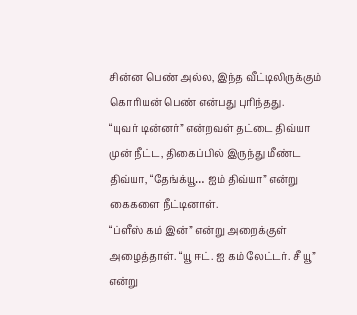சின்ன பெண் அல்ல, இந்த வீட்டிலிருக்கும் கொரியன் பெண் என்பது புரிந்தது.
“யுவர் டின்னர்” என்றவள் தட்டை திவ்யா முன் நீட்ட, திகைப்பில் இருந்து மீண்ட திவ்யா, “தேங்க்யூ… ஐம் திவ்யா” என்று கைகளை நீட்டினாள்.
“ப்ளீஸ் கம் இன்” என்று அறைக்குள் அழைத்தாள். “யூ ஈட். ஐ கம் லேட்டர். சீ யூ” என்று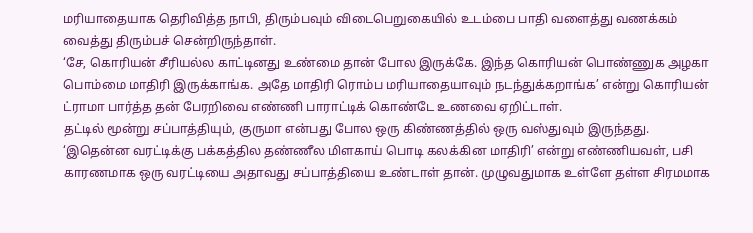மரியாதையாக தெரிவித்த நாபி, திரும்பவும் விடைபெறுகையில் உடம்பை பாதி வளைத்து வணக்கம் வைத்து திரும்பச் சென்றிருந்தாள்.
‘சே, கொரியன் சீரியல்ல காட்டினது உண்மை தான் போல இருக்கே. இந்த கொரியன் பொண்ணுக அழகா பொம்மை மாதிரி இருக்காங்க. அதே மாதிரி ரொம்ப மரியாதையாவும் நடந்துக்கறாங்க’ என்று கொரியன் ட்ராமா பார்த்த தன் பேரறிவை எண்ணி பாராட்டிக் கொண்டே உணவை ஏறிட்டாள்.
தட்டில் மூன்று சப்பாத்தியும், குருமா என்பது போல ஒரு கிண்ணத்தில் ஒரு வஸ்துவும் இருந்தது. ‘இதென்ன வரட்டிக்கு பக்கத்தில தண்ணீல மிளகாய் பொடி கலக்கின மாதிரி’ என்று எண்ணியவள், பசி காரணமாக ஒரு வரட்டியை அதாவது சப்பாத்தியை உண்டாள் தான். முழுவதுமாக உள்ளே தள்ள சிரமமாக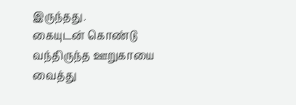இருந்தது.
கையுடன் கொண்டு வந்திருந்த ஊறுகாயை வைத்து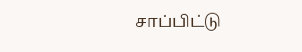சாப்பிட்டு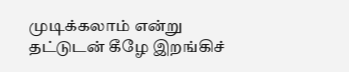முடிக்கலாம் என்று தட்டுடன் கீழே இறங்கிச்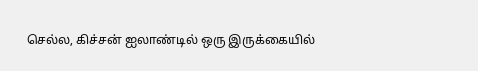செல்ல, கிச்சன் ஐலாண்டில் ஒரு இருக்கையில்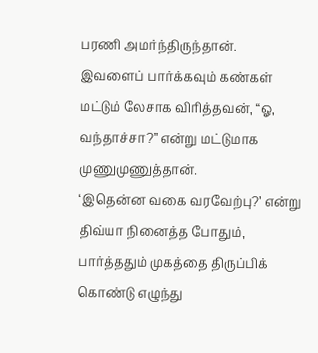பரணி அமர்ந்திருந்தான். இவளைப் பார்க்கவும் கண்கள் மட்டும் லேசாக விரித்தவன், “ஓ, வந்தாச்சா?” என்று மட்டுமாக முணுமுணுத்தான்.
‘இதென்ன வகை வரவேற்பு?’ என்று திவ்யா நினைத்த போதும், பார்த்ததும் முகத்தை திருப்பிக் கொண்டு எழுந்து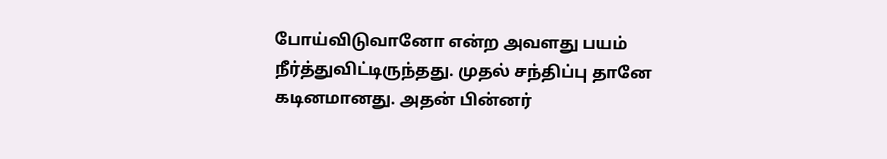போய்விடுவானோ என்ற அவளது பயம் நீர்த்துவிட்டிருந்தது. முதல் சந்திப்பு தானே கடினமானது. அதன் பின்னர்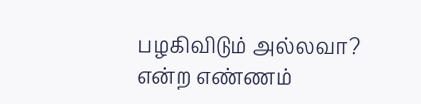பழகிவிடும் அல்லவா? என்ற எண்ணம்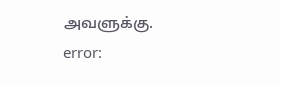அவளுக்கு.
error: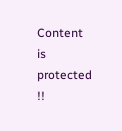Content is protected !!